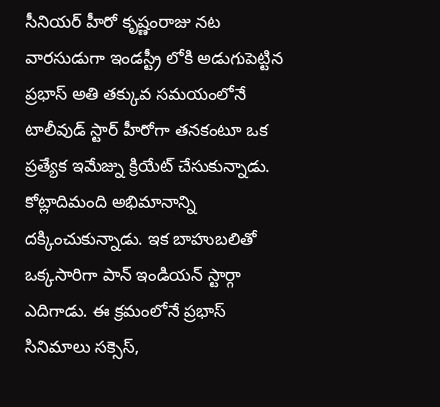సీనియర్ హీరో కృష్ణంరాజు నట వారసుడుగా ఇండస్ట్రీ లోకి అడుగుపెట్టిన ప్రభాస్ అతి తక్కువ సమయంలోనే టాలీవుడ్ స్టార్ హీరోగా తనకంటూ ఒక ప్రత్యేక ఇమేజ్ను క్రియేట్ చేసుకున్నాడు. కోట్లాదిమంది అభిమానాన్ని దక్కించుకున్నాడు. ఇక బాహుబలితో ఒక్కసారిగా పాన్ ఇండియన్ స్టార్గా ఎదిగాడు. ఈ క్రమంలోనే ప్రభాస్ సినిమాలు సక్సెస్,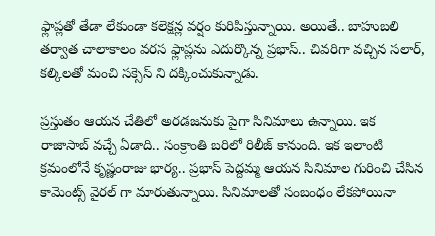ఫ్లాప్లతో తేడా లేకుండా కలెక్షన్ల వర్షం కురిపిస్తున్నాయి. అయితే.. బాహుబలి తర్వాత చాలాకాలం వరస ఫ్లాప్లను ఎదుర్కొన్న ప్రభాస్.. చివరిగా వచ్చిన సలార్, కల్కిలతో మంచి సక్సెస్ ని దక్కించుకున్నాడు.

ప్రస్తుతం ఆయన చేతిలో అరడజనుకు పైగా సినిమాలు ఉన్నాయి. ఇక రాజాసాబ్ వచ్చే ఏడాది.. సంక్రాంతి బరిలో రిలీజ్ కానుంది. ఇక ఇలాంటి క్రమంలోనే కృష్ణంరాజు భార్య.. ప్రభాస్ పెద్దమ్మ ఆయన సినిమాల గురించి చేసిన కామెంట్స్ వైరల్ గా మారుతున్నాయి. సినిమాలతో సంబంధం లేకపోయినా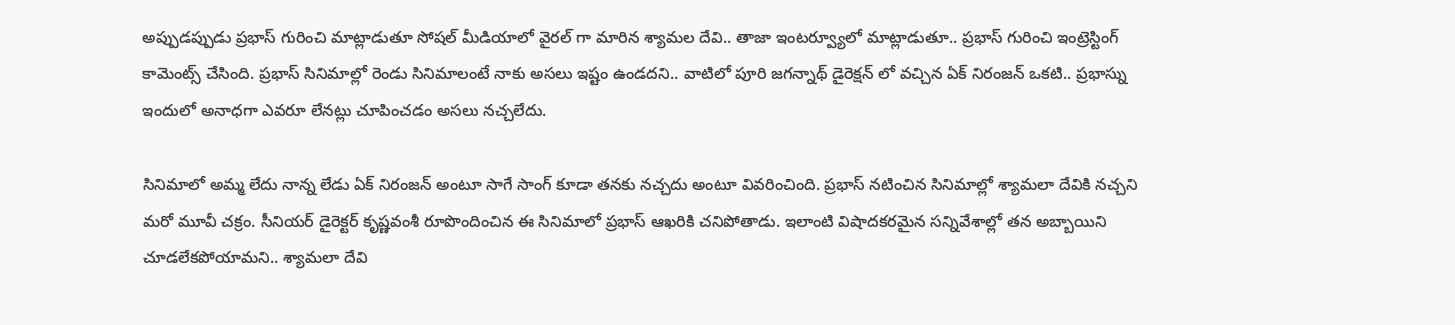అప్పుడప్పుడు ప్రభాస్ గురించి మాట్లాడుతూ సోషల్ మీడియాలో వైరల్ గా మారిన శ్యామల దేవి.. తాజా ఇంటర్వ్యూలో మాట్లాడుతూ.. ప్రభాస్ గురించి ఇంట్రెస్టింగ్ కామెంట్స్ చేసింది. ప్రభాస్ సినిమాల్లో రెండు సినిమాలంటే నాకు అసలు ఇష్టం ఉండదని.. వాటిలో పూరి జగన్నాథ్ డైరెక్షన్ లో వచ్చిన ఏక్ నిరంజన్ ఒకటి.. ప్రభాస్ను ఇందులో అనాధగా ఎవరూ లేనట్లు చూపించడం అసలు నచ్చలేదు.

సినిమాలో అమ్మ లేదు నాన్న లేడు ఏక్ నిరంజన్ అంటూ సాగే సాంగ్ కూడా తనకు నచ్చదు అంటూ వివరించింది. ప్రభాస్ నటించిన సినిమాల్లో శ్యామలా దేవికి నచ్చని మరో మూవీ చక్రం. సీనియర్ డైరెక్టర్ కృష్ణవంశీ రూపొందించిన ఈ సినిమాలో ప్రభాస్ ఆఖరికి చనిపోతాడు. ఇలాంటి విషాదకరమైన సన్నివేశాల్లో తన అబ్బాయిని చూడలేకపోయామని.. శ్యామలా దేవి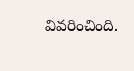వివరించింది.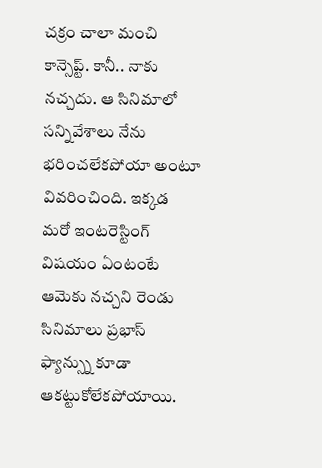చక్రం చాలా మంచి కాన్సెప్ట్. కానీ.. నాకు నచ్చదు. ఆ సినిమాలో సన్నివేశాలు నేను భరించలేకపోయా అంటూ వివరించింది. ఇక్కడ మరో ఇంటరెస్టింగ్ విషయం ఏంటంటే ఆమెకు నచ్చని రెండు సినిమాలు ప్రభాస్ ఫ్యాన్స్ను కూడా ఆకట్టుకోలేకపోయాయి.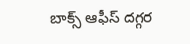బాక్స్ ఆఫీస్ దగ్గర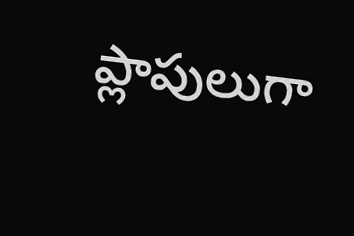ప్లాపులుగా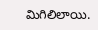మిగిలిలాయి.